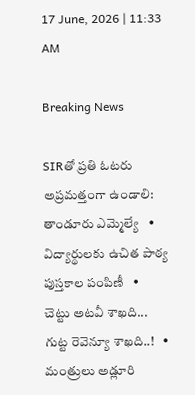17 June, 2026 | 11:33 AM

Breaking News

SIRతో ప్రతి ఓటరు అప్రమత్తంగా ఉండాలి: తాండూరు ఎమ్మెల్యే   •   విద్యార్థులకు ఉచిత పాఠ్య పుస్తకాల పంపిణీ   •   చెట్టు అటవీ శాఖది... గుట్ట రెవెన్యూ శాఖది..!   •   మంత్రులు అడ్లూరి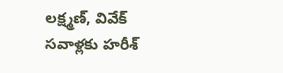లక్ష్మణ్, వివేక్‌ సవాళ్లకు హరీశ్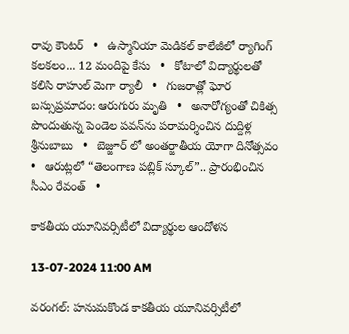రావు కౌంటర్   •   ఉస్మానియా మెడికల్ కాలేజీలో ర్యాగింగ్ కలకలం... 12 మందిపై కేసు   •   కోటాలో విద్యార్థులతో కలిసి రాహుల్ మెగా ర్యాలీ   •   గుజరాత్లో ఘోర బస్సుప్రమాదం: ఆరుగురు మృతి   •   అనారోగ్యంతో చికిత్స పొందుతున్న పెండెల పవన్‌ను పరామర్శించిన దుద్దిళ్ల శ్రీనుబాబు   •   బెజ్జూర్ లో అంతర్జాతీయ యోగా దినోత్సవం   •   ఆరుట్లలో “తెలంగాణ పబ్లిక్ స్కూల్”.. ప్రారంభించిన సీఎం రేవంత్   •

కాకతీయ యూనివర్సిటీలో విద్యార్థుల ఆందోళన

13-07-2024 11:00 AM

వరంగల్: హనుమకొండ కాకతీయ యూనివర్సిటీలో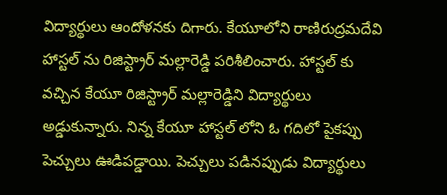విద్యార్థులు ఆందోళనకు దిగారు. కేయూలోని రాణిరుద్రమదేవి హాస్టల్ ను రిజిస్ట్రార్ మల్లారెడ్డి పరిశీలించారు. హాస్టల్ కు వచ్చిన కేయూ రిజిస్ట్రార్ మల్లారెడ్డిని విద్యార్థులు అడ్డుకున్నారు. నిన్న కేయూ హాస్టల్ లోని ఓ గదిలో పైకప్పు పెచ్చులు ఊడిపడ్డాయి. పెచ్చులు పడినప్పుడు విద్యార్థులు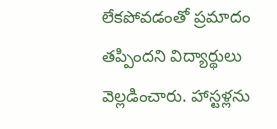లేకపోవడంతో ప్రమాదం తప్పిందని విద్యార్థులు వెల్లడించారు. హాస్టళ్లను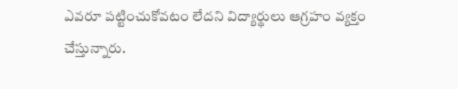ఎవరూ పట్టించుకోవటం లేదని విద్యార్థులు ఆగ్రహం వ్యక్తం చేస్తున్నారు.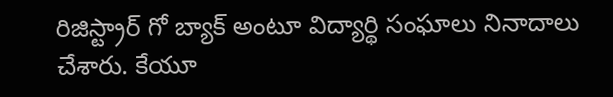రిజిస్ట్రార్ గో బ్యాక్ అంటూ విద్యార్థి సంఘాలు నినాదాలు చేశారు. కేయూ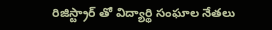రిజిస్ట్రార్ తో విద్యార్థి సంఘాల నేతలు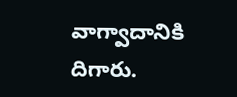వాగ్వాదానికి దిగారు.